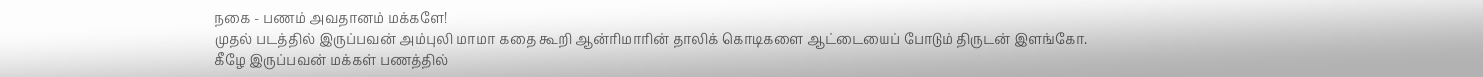நகை - பணம் அவதானம் மக்களே!
முதல் படத்தில் இருப்பவன் அம்புலி மாமா கதை கூறி ஆன்ரிமாரின் தாலிக் கொடிகளை ஆட்டையைப் போடும் திருடன் இளங்கோ.
கீழே இருப்பவன் மக்கள் பணத்தில்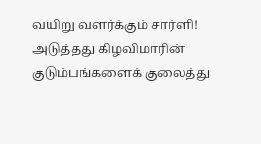வயிறு வளர்க்கும் சார்ளி!
அடுத்தது கிழவிமாரின் குடும்பங்களைக் குலைத்து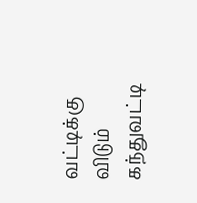வட்டிக்கு விடும் கந்துவட்டி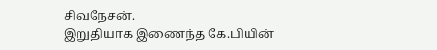சிவநேசன்.
இறுதியாக இணைந்த கே.பியின்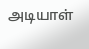அடியாள்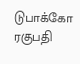டுபாக்கோ ரகுபதி